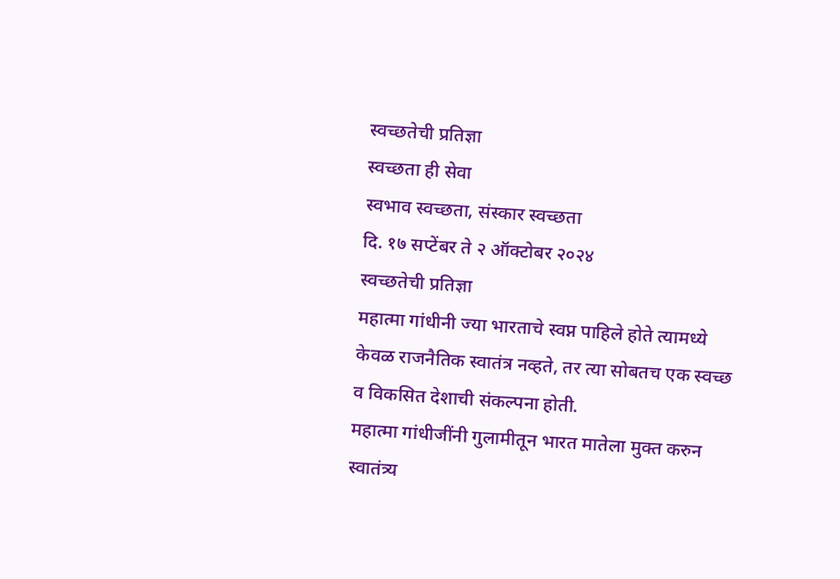स्वच्छतेची प्रतिज्ञा
स्वच्छता ही सेवा
स्वभाव स्वच्छता, संस्कार स्वच्छता
दि. १७ सप्टेंबर ते २ ऑक्टोबर २०२४
स्वच्छतेची प्रतिज्ञा
महात्मा गांधीनी ज्या भारताचे स्वप्न पाहिले होते त्यामध्ये केवळ राजनैतिक स्वातंत्र नव्हते, तर त्या सोबतच एक स्वच्छ व विकसित देशाची संकल्पना होती.
महात्मा गांधीजींनी गुलामीतून भारत मातेला मुक्त करुन स्वातंत्र्य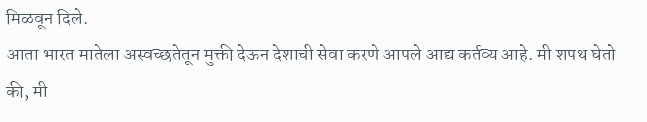मिळवून दिले.
आता भारत मातेला अस्वच्छतेतून मुक्ती देऊन देशाची सेवा करणे आपले आद्य कर्तव्य आहे. मी शपथ घेतो की, मी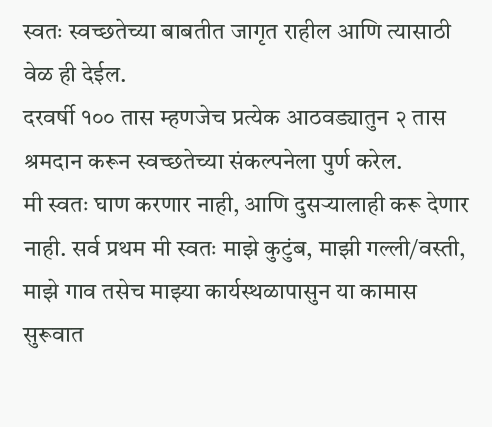स्वतः स्वच्छतेच्या बाबतीत जागृत राहील आणि त्यासाठी वेळ ही देईल.
दरवर्षी १०० तास म्हणजेच प्रत्येक आठवड्यातुन २ तास श्रमदान करून स्वच्छतेच्या संकल्पनेला पुर्ण करेल.
मी स्वतः घाण करणार नाही, आणि दुसऱ्यालाही करू देणार नाही. सर्व प्रथम मी स्वतः माझे कुटुंब, माझी गल्ली/वस्ती, माझे गाव तसेच माझ्या कार्यस्थळापासुन या कामास सुरूवात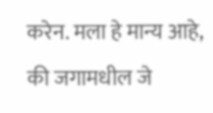करेन. मला हे मान्य आहे, की जगामधील जे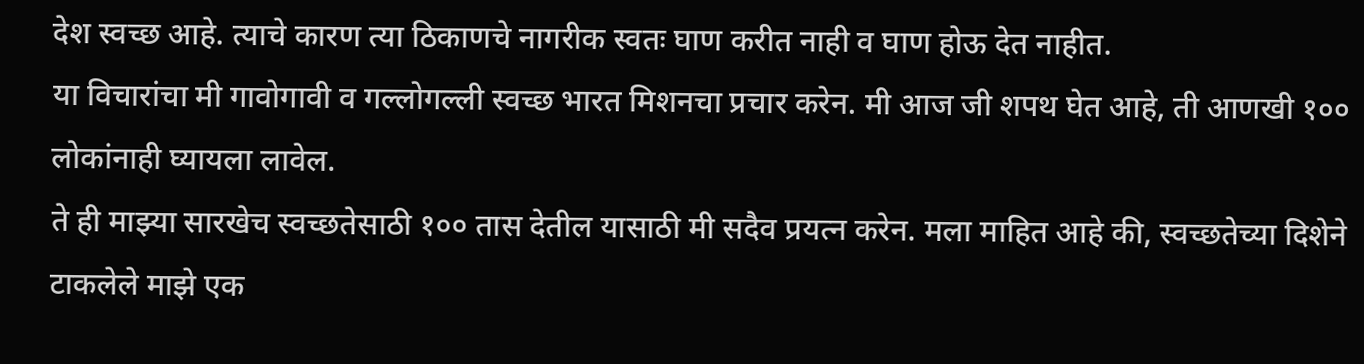देश स्वच्छ आहे. त्याचे कारण त्या ठिकाणचे नागरीक स्वतः घाण करीत नाही व घाण होऊ देत नाहीत.
या विचारांचा मी गावोगावी व गल्लोगल्ली स्वच्छ भारत मिशनचा प्रचार करेन. मी आज जी शपथ घेत आहे, ती आणखी १०० लोकांनाही घ्यायला लावेल.
ते ही माझ्या सारखेच स्वच्छतेसाठी १०० तास देतील यासाठी मी सदैव प्रयत्न करेन. मला माहित आहे की, स्वच्छतेच्या दिशेने टाकलेले माझे एक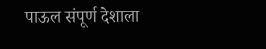पाऊल संपूर्ण देशाला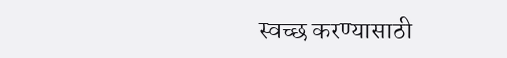स्वच्छ करण्यासाठी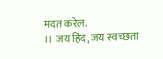मदत करेल.
।। जय हिंद, जय स्वच्छता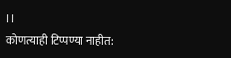।।
कोणत्याही टिप्पण्या नाहीत: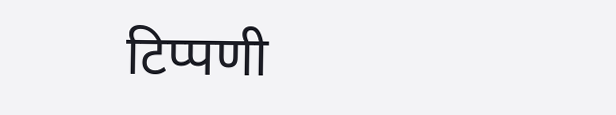टिप्पणी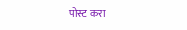पोस्ट करा